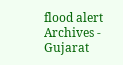flood alert Archives - Gujarat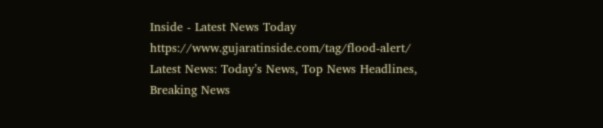Inside - Latest News Today https://www.gujaratinside.com/tag/flood-alert/ Latest News: Today’s News, Top News Headlines, Breaking News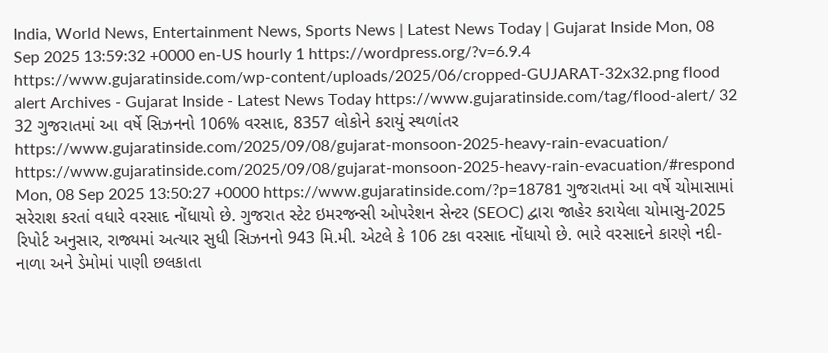India, World News, Entertainment News, Sports News | Latest News Today | Gujarat Inside Mon, 08 Sep 2025 13:59:32 +0000 en-US hourly 1 https://wordpress.org/?v=6.9.4 https://www.gujaratinside.com/wp-content/uploads/2025/06/cropped-GUJARAT-32x32.png flood alert Archives - Gujarat Inside - Latest News Today https://www.gujaratinside.com/tag/flood-alert/ 32 32 ગુજરાતમાં આ વર્ષે સિઝનનો 106% વરસાદ, 8357 લોકોને કરાયું સ્થળાંતર https://www.gujaratinside.com/2025/09/08/gujarat-monsoon-2025-heavy-rain-evacuation/ https://www.gujaratinside.com/2025/09/08/gujarat-monsoon-2025-heavy-rain-evacuation/#respond Mon, 08 Sep 2025 13:50:27 +0000 https://www.gujaratinside.com/?p=18781 ગુજરાતમાં આ વર્ષે ચોમાસામાં સરેરાશ કરતાં વધારે વરસાદ નોંધાયો છે. ગુજરાત સ્ટેટ ઇમરજન્સી ઓપરેશન સેન્ટર (SEOC) દ્વારા જાહેર કરાયેલા ચોમાસુ-2025 રિપોર્ટ અનુસાર, રાજ્યમાં અત્યાર સુધી સિઝનનો 943 મિ.મી. એટલે કે 106 ટકા વરસાદ નોંધાયો છે. ભારે વરસાદને કારણે નદી-નાળા અને ડેમોમાં પાણી છલકાતા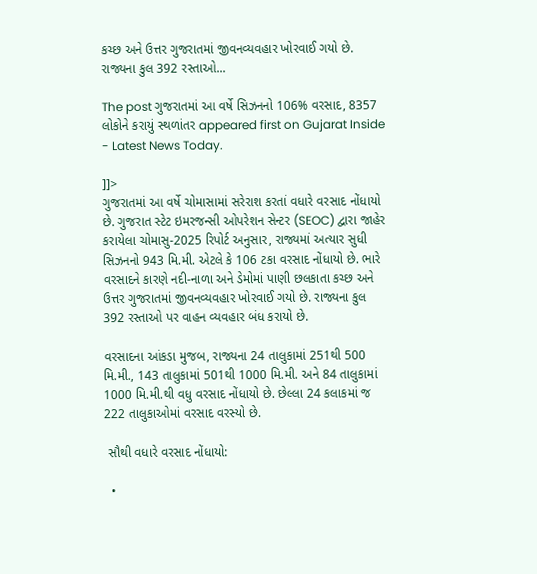કચ્છ અને ઉત્તર ગુજરાતમાં જીવનવ્યવહાર ખોરવાઈ ગયો છે. રાજ્યના કુલ 392 રસ્તાઓ...

The post ગુજરાતમાં આ વર્ષે સિઝનનો 106% વરસાદ, 8357 લોકોને કરાયું સ્થળાંતર appeared first on Gujarat Inside - Latest News Today.

]]>
ગુજરાતમાં આ વર્ષે ચોમાસામાં સરેરાશ કરતાં વધારે વરસાદ નોંધાયો છે. ગુજરાત સ્ટેટ ઇમરજન્સી ઓપરેશન સેન્ટર (SEOC) દ્વારા જાહેર કરાયેલા ચોમાસુ-2025 રિપોર્ટ અનુસાર, રાજ્યમાં અત્યાર સુધી સિઝનનો 943 મિ.મી. એટલે કે 106 ટકા વરસાદ નોંધાયો છે. ભારે વરસાદને કારણે નદી-નાળા અને ડેમોમાં પાણી છલકાતા કચ્છ અને ઉત્તર ગુજરાતમાં જીવનવ્યવહાર ખોરવાઈ ગયો છે. રાજ્યના કુલ 392 રસ્તાઓ પર વાહન વ્યવહાર બંધ કરાયો છે.

વરસાદના આંકડા મુજબ, રાજ્યના 24 તાલુકામાં 251થી 500 મિ.મી., 143 તાલુકામાં 501થી 1000 મિ.મી. અને 84 તાલુકામાં 1000 મિ.મી.થી વધુ વરસાદ નોંધાયો છે. છેલ્લા 24 કલાકમાં જ 222 તાલુકાઓમાં વરસાદ વરસ્યો છે.

 સૌથી વધારે વરસાદ નોંધાયો:

  •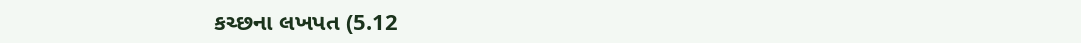કચ્છના લખપત (5.12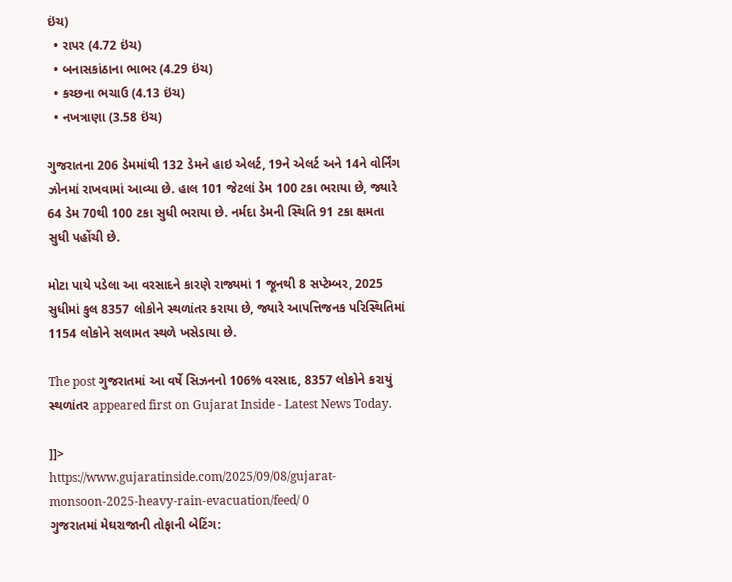ઇંચ)
  • રાપર (4.72 ઇંચ)
  • બનાસકાંઠાના ભાભર (4.29 ઇંચ)
  • કચ્છના ભચાઉ (4.13 ઇંચ)
  • નખત્રાણા (3.58 ઇંચ)

ગુજરાતના 206 ડેમમાંથી 132 ડેમને હાઇ એલર્ટ, 19ને એલર્ટ અને 14ને વોર્નિંગ ઝોનમાં રાખવામાં આવ્યા છે. હાલ 101 જેટલાં ડેમ 100 ટકા ભરાયા છે, જ્યારે 64 ડેમ 70થી 100 ટકા સુધી ભરાયા છે. નર્મદા ડેમની સ્થિતિ 91 ટકા ક્ષમતા સુધી પહોંચી છે.

મોટા પાયે પડેલા આ વરસાદને કારણે રાજ્યમાં 1 જૂનથી 8 સપ્ટેમ્બર, 2025 સુધીમાં કુલ 8357 લોકોને સ્થળાંતર કરાયા છે, જ્યારે આપત્તિજનક પરિસ્થિતિમાં 1154 લોકોને સલામત સ્થળે ખસેડાયા છે.

The post ગુજરાતમાં આ વર્ષે સિઝનનો 106% વરસાદ, 8357 લોકોને કરાયું સ્થળાંતર appeared first on Gujarat Inside - Latest News Today.

]]>
https://www.gujaratinside.com/2025/09/08/gujarat-monsoon-2025-heavy-rain-evacuation/feed/ 0
ગુજરાતમાં મેઘરાજાની તોફાની બેટિંગ: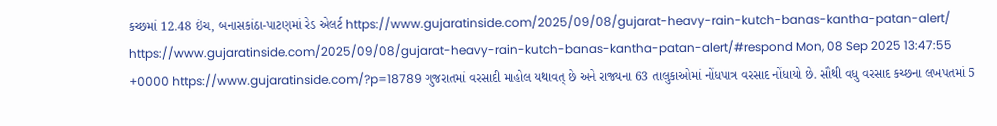કચ્છમાં 12.48 ઇંચ, બનાસકાંઠા-પાટણમાં રેડ એલર્ટ https://www.gujaratinside.com/2025/09/08/gujarat-heavy-rain-kutch-banas-kantha-patan-alert/ https://www.gujaratinside.com/2025/09/08/gujarat-heavy-rain-kutch-banas-kantha-patan-alert/#respond Mon, 08 Sep 2025 13:47:55 +0000 https://www.gujaratinside.com/?p=18789 ગુજરાતમાં વરસાદી માહોલ યથાવત્ છે અને રાજ્યના 63 તાલુકાઓમાં નોંધપાત્ર વરસાદ નોંધાયો છે. સૌથી વધુ વરસાદ કચ્છના લખપતમાં 5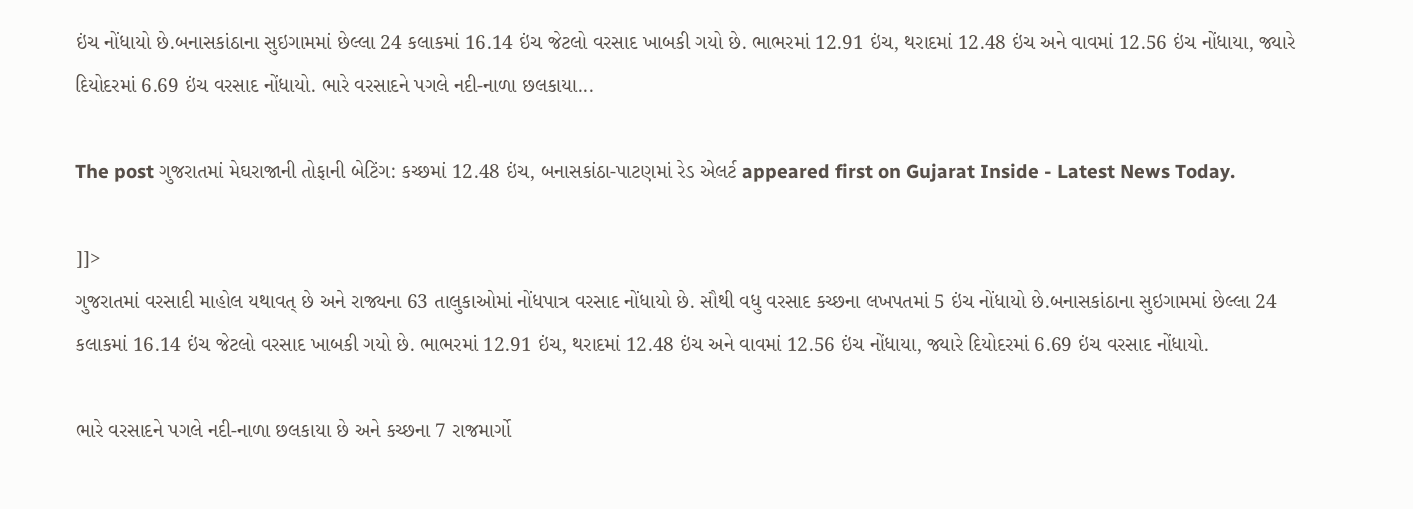ઇંચ નોંધાયો છે.બનાસકાંઠાના સુઇગામમાં છેલ્લા 24 કલાકમાં 16.14 ઇંચ જેટલો વરસાદ ખાબકી ગયો છે. ભાભરમાં 12.91 ઇંચ, થરાદમાં 12.48 ઇંચ અને વાવમાં 12.56 ઇંચ નોંધાયા, જ્યારે દિયોદરમાં 6.69 ઇંચ વરસાદ નોંધાયો. ભારે વરસાદને પગલે નદી-નાળા છલકાયા...

The post ગુજરાતમાં મેઘરાજાની તોફાની બેટિંગ: કચ્છમાં 12.48 ઇંચ, બનાસકાંઠા-પાટણમાં રેડ એલર્ટ appeared first on Gujarat Inside - Latest News Today.

]]>
ગુજરાતમાં વરસાદી માહોલ યથાવત્ છે અને રાજ્યના 63 તાલુકાઓમાં નોંધપાત્ર વરસાદ નોંધાયો છે. સૌથી વધુ વરસાદ કચ્છના લખપતમાં 5 ઇંચ નોંધાયો છે.બનાસકાંઠાના સુઇગામમાં છેલ્લા 24 કલાકમાં 16.14 ઇંચ જેટલો વરસાદ ખાબકી ગયો છે. ભાભરમાં 12.91 ઇંચ, થરાદમાં 12.48 ઇંચ અને વાવમાં 12.56 ઇંચ નોંધાયા, જ્યારે દિયોદરમાં 6.69 ઇંચ વરસાદ નોંધાયો.

ભારે વરસાદને પગલે નદી-નાળા છલકાયા છે અને કચ્છના 7 રાજમાર્ગો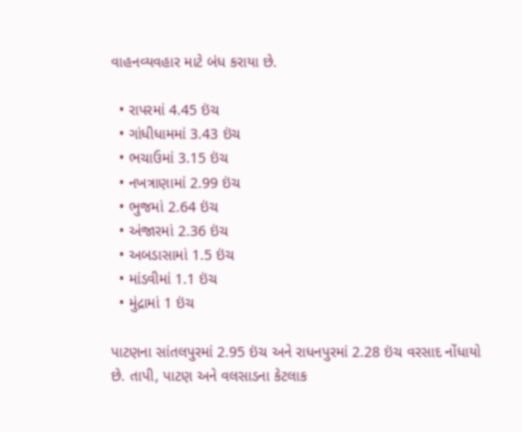વાહનવ્યવહાર માટે બંધ કરાયા છે.

  • રાપરમાં 4.45 ઇંચ
  • ગાંધીધામમાં 3.43 ઇંચ
  • ભચાઉમાં 3.15 ઇંચ
  • નખત્રાણામાં 2.99 ઇંચ
  • ભુજમાં 2.64 ઇંચ
  • અંજારમાં 2.36 ઇંચ
  • અબડાસામાં 1.5 ઇંચ
  • માંડવીમાં 1.1 ઇંચ
  • મુંદ્રામાં 1 ઇંચ

પાટણના સાંતલપુરમાં 2.95 ઇંચ અને રાધનપુરમાં 2.28 ઇંચ વરસાદ નોંધાયો છે. તાપી, પાટણ અને વલસાડના કેટલાક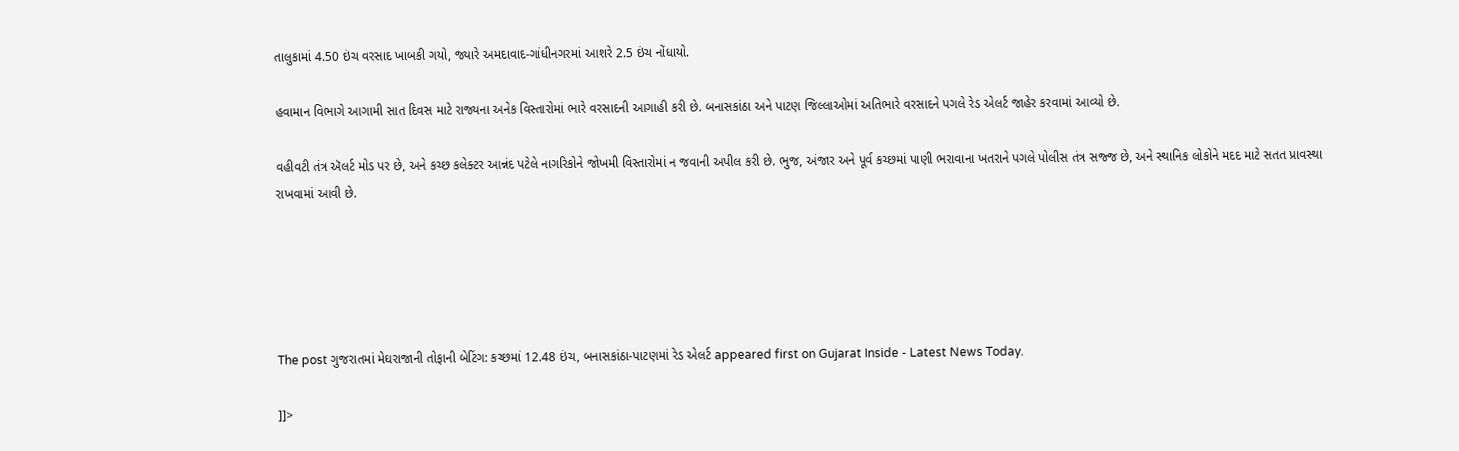તાલુકામાં 4.50 ઇંચ વરસાદ ખાબકી ગયો, જ્યારે અમદાવાદ-ગાંધીનગરમાં આશરે 2.5 ઇંચ નોંધાયો.

હવામાન વિભાગે આગામી સાત દિવસ માટે રાજ્યના અનેક વિસ્તારોમાં ભારે વરસાદની આગાહી કરી છે. બનાસકાંઠા અને પાટણ જિલ્લાઓમાં અતિભારે વરસાદને પગલે રેડ એલર્ટ જાહેર કરવામાં આવ્યો છે.

વહીવટી તંત્ર ઍલર્ટ મોડ પર છે, અને કચ્છ કલેક્ટર આન્નંદ પટેલે નાગરિકોને જોખમી વિસ્તારોમાં ન જવાની અપીલ કરી છે. ભુજ, અંજાર અને પૂર્વ કચ્છમાં પાણી ભરાવાના ખતરાને પગલે પોલીસ તંત્ર સજ્જ છે, અને સ્થાનિક લોકોને મદદ માટે સતત પ્રાવસ્થા રાખવામાં આવી છે.





The post ગુજરાતમાં મેઘરાજાની તોફાની બેટિંગ: કચ્છમાં 12.48 ઇંચ, બનાસકાંઠા-પાટણમાં રેડ એલર્ટ appeared first on Gujarat Inside - Latest News Today.

]]>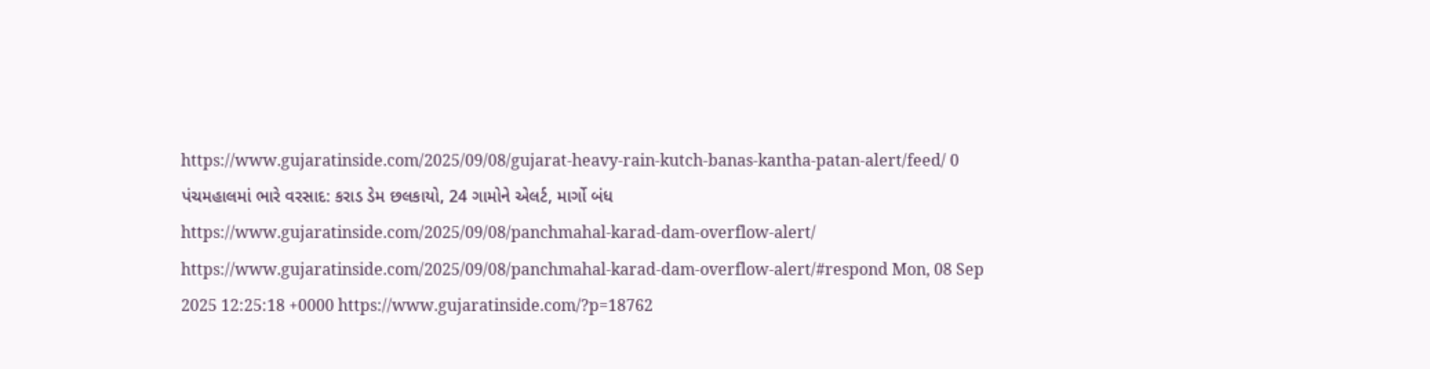https://www.gujaratinside.com/2025/09/08/gujarat-heavy-rain-kutch-banas-kantha-patan-alert/feed/ 0
પંચમહાલમાં ભારે વરસાદ: કરાડ ડેમ છલકાયો, 24 ગામોને એલર્ટ, માર્ગો બંધ https://www.gujaratinside.com/2025/09/08/panchmahal-karad-dam-overflow-alert/ https://www.gujaratinside.com/2025/09/08/panchmahal-karad-dam-overflow-alert/#respond Mon, 08 Sep 2025 12:25:18 +0000 https://www.gujaratinside.com/?p=18762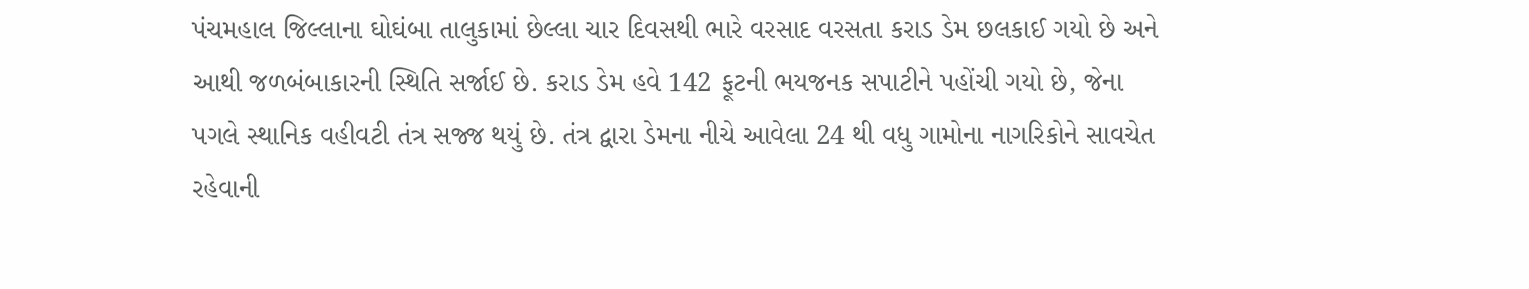પંચમહાલ જિલ્લાના ઘોઘંબા તાલુકામાં છેલ્લા ચાર દિવસથી ભારે વરસાદ વરસતા કરાડ ડેમ છલકાઈ ગયો છે અને આથી જળબંબાકારની સ્થિતિ સર્જાઈ છે. કરાડ ડેમ હવે 142 ફૂટની ભયજનક સપાટીને પહોંચી ગયો છે, જેના પગલે સ્થાનિક વહીવટી તંત્ર સજ્જ થયું છે. તંત્ર દ્વારા ડેમના નીચે આવેલા 24 થી વધુ ગામોના નાગરિકોને સાવચેત રહેવાની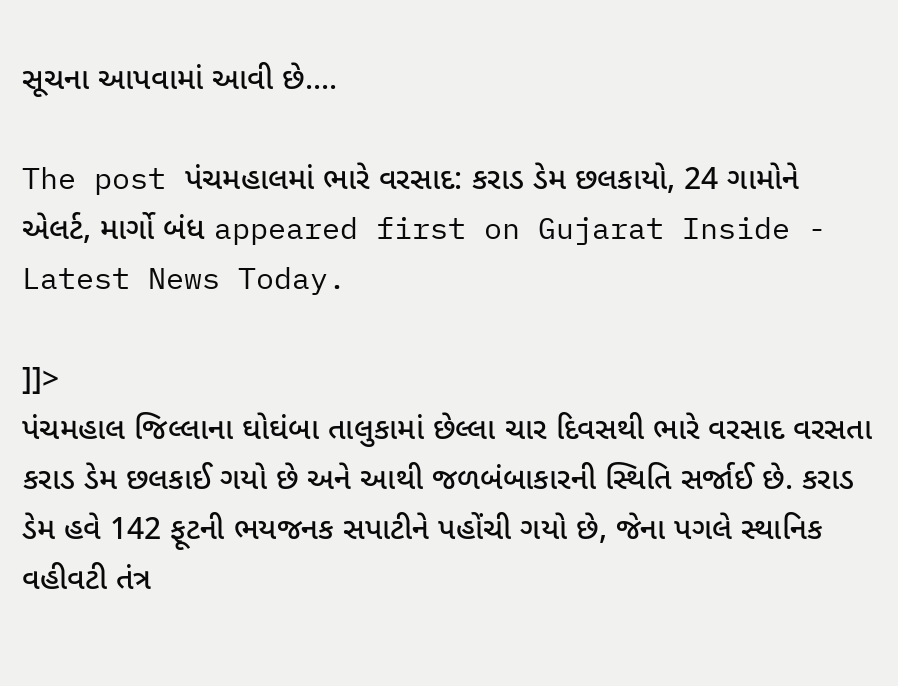સૂચના આપવામાં આવી છે....

The post પંચમહાલમાં ભારે વરસાદ: કરાડ ડેમ છલકાયો, 24 ગામોને એલર્ટ, માર્ગો બંધ appeared first on Gujarat Inside - Latest News Today.

]]>
પંચમહાલ જિલ્લાના ઘોઘંબા તાલુકામાં છેલ્લા ચાર દિવસથી ભારે વરસાદ વરસતા કરાડ ડેમ છલકાઈ ગયો છે અને આથી જળબંબાકારની સ્થિતિ સર્જાઈ છે. કરાડ ડેમ હવે 142 ફૂટની ભયજનક સપાટીને પહોંચી ગયો છે, જેના પગલે સ્થાનિક વહીવટી તંત્ર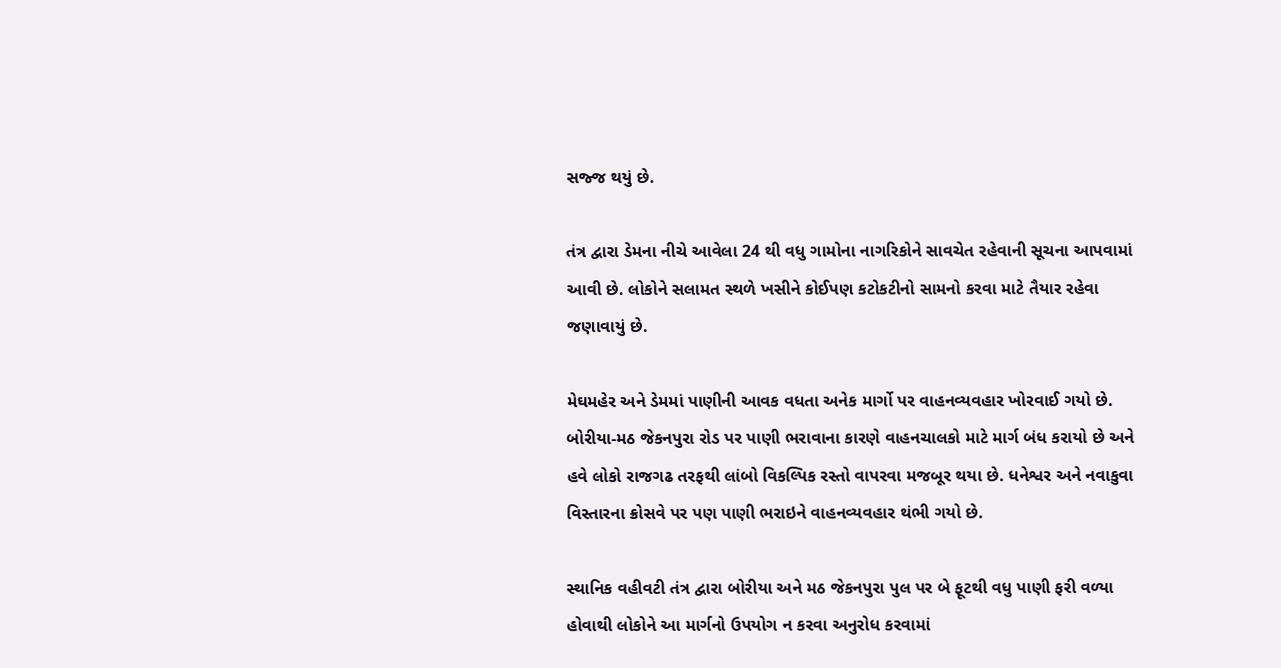સજ્જ થયું છે.

તંત્ર દ્વારા ડેમના નીચે આવેલા 24 થી વધુ ગામોના નાગરિકોને સાવચેત રહેવાની સૂચના આપવામાં આવી છે. લોકોને સલામત સ્થળે ખસીને કોઈપણ કટોકટીનો સામનો કરવા માટે તૈયાર રહેવા જણાવાયું છે.

મેઘમહેર અને ડેમમાં પાણીની આવક વધતા અનેક માર્ગો પર વાહનવ્યવહાર ખોરવાઈ ગયો છે. બોરીયા-મઠ જેકનપુરા રોડ પર પાણી ભરાવાના કારણે વાહનચાલકો માટે માર્ગ બંધ કરાયો છે અને હવે લોકો રાજગઢ તરફથી લાંબો વિકલ્પિક રસ્તો વાપરવા મજબૂર થયા છે. ધનેશ્વર અને નવાકુવા વિસ્તારના ક્રોસવે પર પણ પાણી ભરાઇને વાહનવ્યવહાર થંભી ગયો છે.

સ્થાનિક વહીવટી તંત્ર દ્વારા બોરીયા અને મઠ જેકનપુરા પુલ પર બે ફૂટથી વધુ પાણી ફરી વળ્યા હોવાથી લોકોને આ માર્ગનો ઉપયોગ ન કરવા અનુરોધ કરવામાં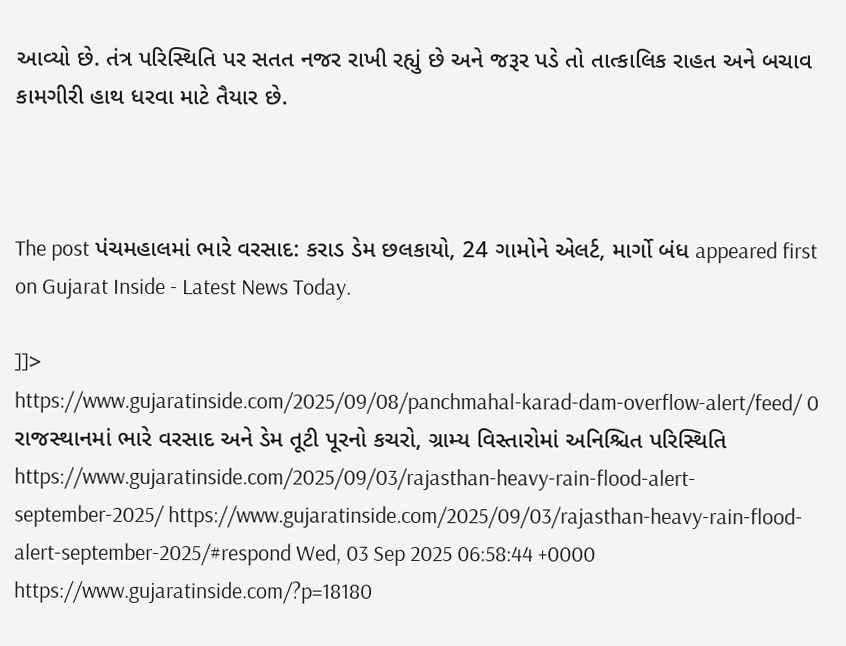આવ્યો છે. તંત્ર પરિસ્થિતિ પર સતત નજર રાખી રહ્યું છે અને જરૂર પડે તો તાત્કાલિક રાહત અને બચાવ કામગીરી હાથ ધરવા માટે તૈયાર છે.



The post પંચમહાલમાં ભારે વરસાદ: કરાડ ડેમ છલકાયો, 24 ગામોને એલર્ટ, માર્ગો બંધ appeared first on Gujarat Inside - Latest News Today.

]]>
https://www.gujaratinside.com/2025/09/08/panchmahal-karad-dam-overflow-alert/feed/ 0
રાજસ્થાનમાં ભારે વરસાદ અને ડેમ તૂટી પૂરનો કચરો, ગ્રામ્ય વિસ્તારોમાં અનિશ્ચિત પરિસ્થિતિ https://www.gujaratinside.com/2025/09/03/rajasthan-heavy-rain-flood-alert-september-2025/ https://www.gujaratinside.com/2025/09/03/rajasthan-heavy-rain-flood-alert-september-2025/#respond Wed, 03 Sep 2025 06:58:44 +0000 https://www.gujaratinside.com/?p=18180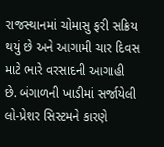રાજસ્થાનમાં ચોમાસુ ફરી સક્રિય થયું છે અને આગામી ચાર દિવસ માટે ભારે વરસાદની આગાહી છે. બંગાળની ખાડીમાં સર્જાયેલી લો-પ્રેશર સિસ્ટમને કારણે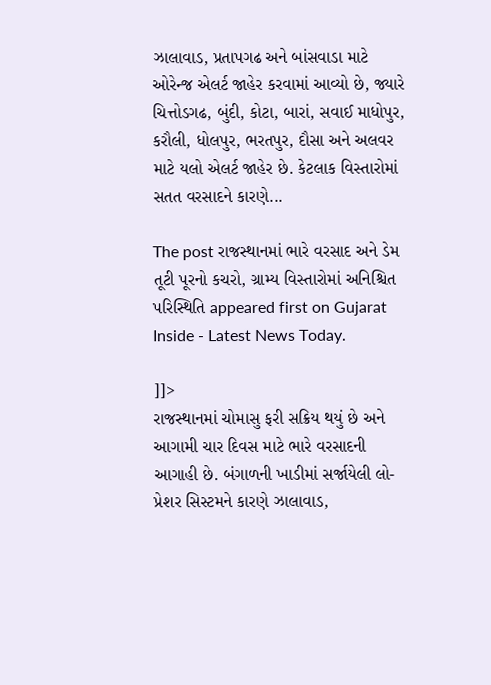ઝાલાવાડ, પ્રતાપગઢ અને બાંસવાડા માટે ઓરેન્જ એલર્ટ જાહેર કરવામાં આવ્યો છે, જ્યારે ચિત્તોડગઢ, બુંદી, કોટા, બારાં, સવાઈ માધોપુર, કરૌલી, ધોલપુર, ભરતપુર, દૌસા અને અલવર માટે યલો એલર્ટ જાહેર છે. કેટલાક વિસ્તારોમાં સતત વરસાદને કારણે...

The post રાજસ્થાનમાં ભારે વરસાદ અને ડેમ તૂટી પૂરનો કચરો, ગ્રામ્ય વિસ્તારોમાં અનિશ્ચિત પરિસ્થિતિ appeared first on Gujarat Inside - Latest News Today.

]]>
રાજસ્થાનમાં ચોમાસુ ફરી સક્રિય થયું છે અને આગામી ચાર દિવસ માટે ભારે વરસાદની આગાહી છે. બંગાળની ખાડીમાં સર્જાયેલી લો-પ્રેશર સિસ્ટમને કારણે ઝાલાવાડ,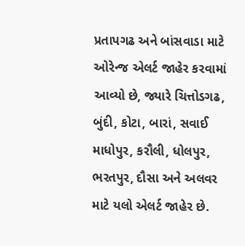પ્રતાપગઢ અને બાંસવાડા માટે ઓરેન્જ એલર્ટ જાહેર કરવામાં આવ્યો છે, જ્યારે ચિત્તોડગઢ, બુંદી, કોટા, બારાં, સવાઈ માધોપુર, કરૌલી, ધોલપુર, ભરતપુર, દૌસા અને અલવર માટે યલો એલર્ટ જાહેર છે.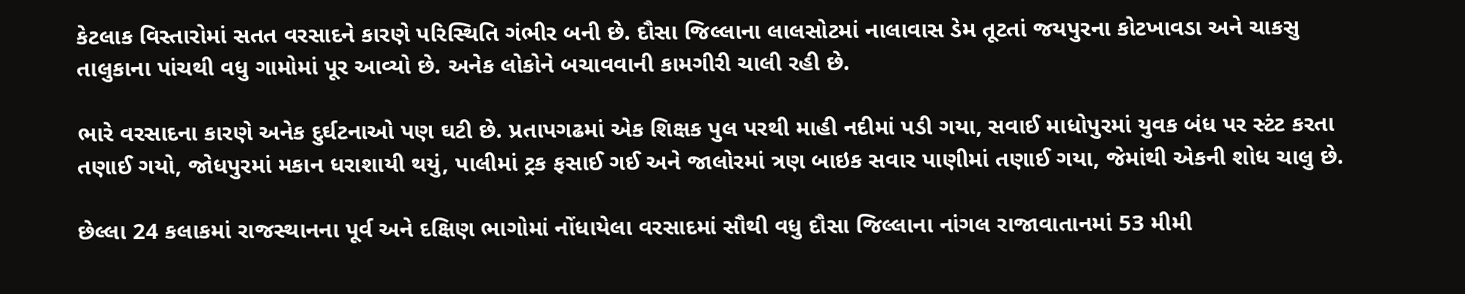કેટલાક વિસ્તારોમાં સતત વરસાદને કારણે પરિસ્થિતિ ગંભીર બની છે. દૌસા જિલ્લાના લાલસોટમાં નાલાવાસ ડેમ તૂટતાં જયપુરના કોટખાવડા અને ચાકસુ તાલુકાના પાંચથી વધુ ગામોમાં પૂર આવ્યો છે. અનેક લોકોને બચાવવાની કામગીરી ચાલી રહી છે.

ભારે વરસાદના કારણે અનેક દુર્ઘટનાઓ પણ ઘટી છે. પ્રતાપગઢમાં એક શિક્ષક પુલ પરથી માહી નદીમાં પડી ગયા, સવાઈ માધોપુરમાં યુવક બંધ પર સ્ટંટ કરતા તણાઈ ગયો, જોધપુરમાં મકાન ધરાશાયી થયું, પાલીમાં ટ્રક ફસાઈ ગઈ અને જાલોરમાં ત્રણ બાઇક સવાર પાણીમાં તણાઈ ગયા, જેમાંથી એકની શોધ ચાલુ છે.

છેલ્લા 24 કલાકમાં રાજસ્થાનના પૂર્વ અને દક્ષિણ ભાગોમાં નોંધાયેલા વરસાદમાં સૌથી વધુ દૌસા જિલ્લાના નાંગલ રાજાવાતાનમાં 53 મીમી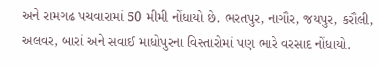અને રામગઢ પચવારામાં 50 મીમી નોંધાયો છે. ભરતપુર, નાગૌર, જયપુર, કરૌલી, અલવર, બારાં અને સવાઈ માધોપુરના વિસ્તારોમાં પણ ભારે વરસાદ નોંધાયો.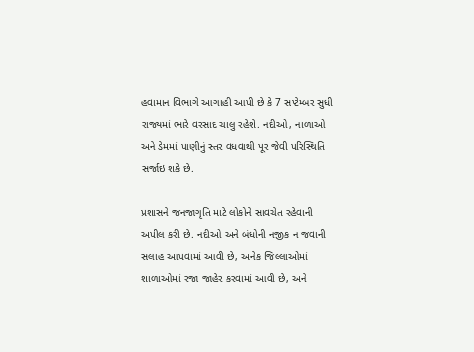હવામાન વિભાગે આગાહી આપી છે કે 7 સપ્ટેમ્બર સુધી રાજ્યમાં ભારે વરસાદ ચાલુ રહેશે. નદીઓ, નાળાઓ અને ડેમમાં પાણીનું સ્તર વધવાથી પૂર જેવી પરિસ્થિતિ સર્જાઇ શકે છે.

પ્રશાસને જનજાગૃતિ માટે લોકોને સાવચેત રહેવાની અપીલ કરી છે. નદીઓ અને બંધોની નજીક ન જવાની સલાહ આપવામાં આવી છે, અનેક જિલ્લાઓમાં શાળાઓમાં રજા જાહેર કરવામાં આવી છે, અને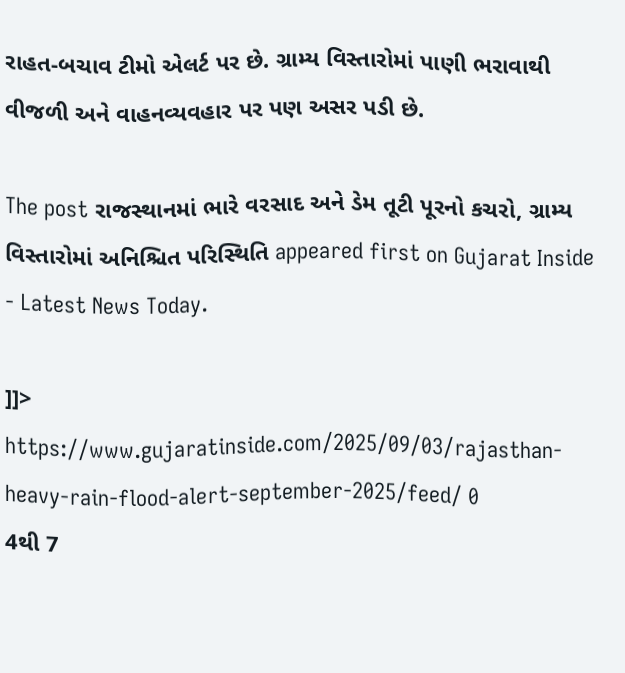રાહત-બચાવ ટીમો એલર્ટ પર છે. ગ્રામ્ય વિસ્તારોમાં પાણી ભરાવાથી વીજળી અને વાહનવ્યવહાર પર પણ અસર પડી છે.

The post રાજસ્થાનમાં ભારે વરસાદ અને ડેમ તૂટી પૂરનો કચરો, ગ્રામ્ય વિસ્તારોમાં અનિશ્ચિત પરિસ્થિતિ appeared first on Gujarat Inside - Latest News Today.

]]>
https://www.gujaratinside.com/2025/09/03/rajasthan-heavy-rain-flood-alert-september-2025/feed/ 0
4થી 7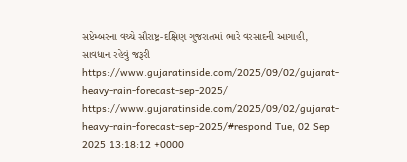સપ્ટેમ્બરના વચ્ચે સૌરાષ્ટ્ર-દક્ષિણ ગુજરાતમાં ભારે વરસાદની આગાહી, સાવધાન રહેવું જરૂરી https://www.gujaratinside.com/2025/09/02/gujarat-heavy-rain-forecast-sep-2025/ https://www.gujaratinside.com/2025/09/02/gujarat-heavy-rain-forecast-sep-2025/#respond Tue, 02 Sep 2025 13:18:12 +0000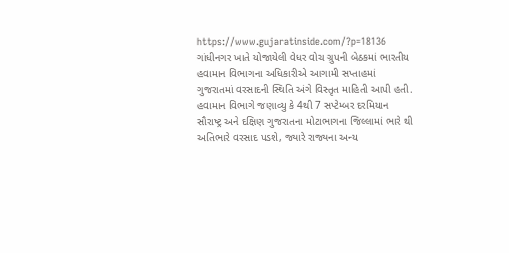https://www.gujaratinside.com/?p=18136 ગાંધીનગર ખાતે યોજાયેલી વેધર વોચ ગ્રુપની બેઠકમાં ભારતીય હવામાન વિભાગના અધિકારીએ આગામી સપ્તાહમાં ગુજરાતમાં વરસાદની સ્થિતિ અંગે વિસ્તૃત માહિતી આપી હતી. હવામાન વિભાગે જણાવ્યુ કે 4થી 7 સપ્ટેમ્બર દરમિયાન સૌરાષ્ટ્ર અને દક્ષિણ ગુજરાતના મોટાભાગના જિલ્લામાં ભારે થી અતિભારે વરસાદ પડશે, જ્યારે રાજ્યના અન્ય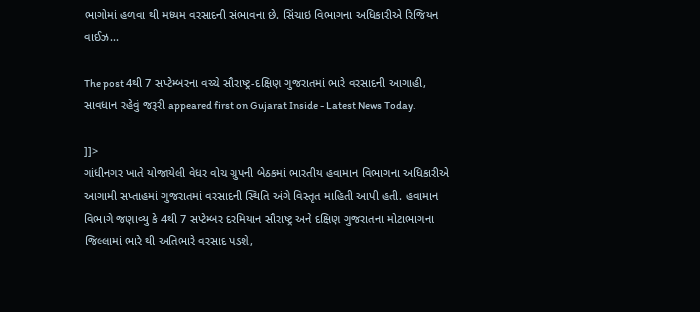ભાગોમાં હળવા થી મધ્યમ વરસાદની સંભાવના છે. સિંચાઇ વિભાગના અધિકારીએ રિજિયન વાઈઝ...

The post 4થી 7 સપ્ટેમ્બરના વચ્ચે સૌરાષ્ટ્ર-દક્ષિણ ગુજરાતમાં ભારે વરસાદની આગાહી, સાવધાન રહેવું જરૂરી appeared first on Gujarat Inside - Latest News Today.

]]>
ગાંધીનગર ખાતે યોજાયેલી વેધર વોચ ગ્રુપની બેઠકમાં ભારતીય હવામાન વિભાગના અધિકારીએ આગામી સપ્તાહમાં ગુજરાતમાં વરસાદની સ્થિતિ અંગે વિસ્તૃત માહિતી આપી હતી. હવામાન વિભાગે જણાવ્યુ કે 4થી 7 સપ્ટેમ્બર દરમિયાન સૌરાષ્ટ્ર અને દક્ષિણ ગુજરાતના મોટાભાગના જિલ્લામાં ભારે થી અતિભારે વરસાદ પડશે,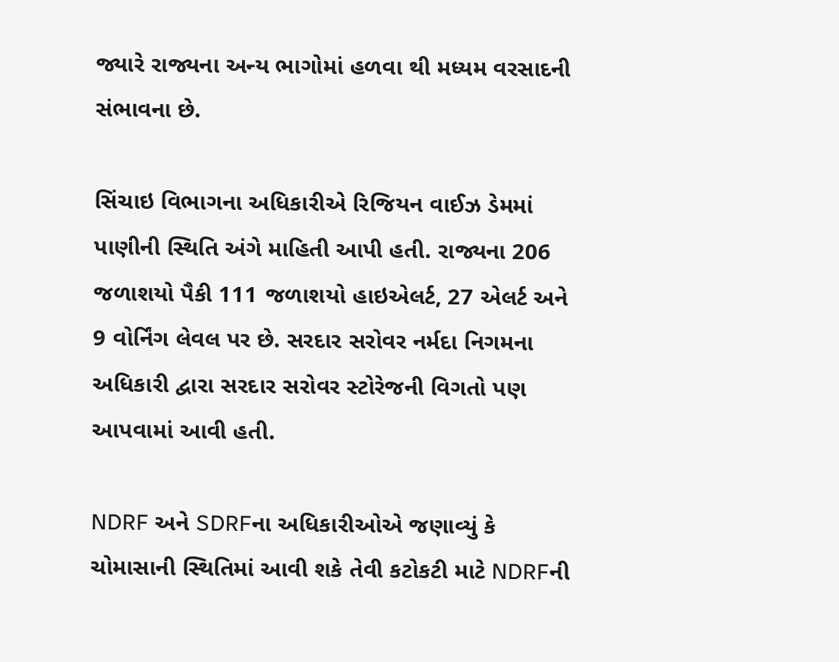જ્યારે રાજ્યના અન્ય ભાગોમાં હળવા થી મધ્યમ વરસાદની સંભાવના છે.

સિંચાઇ વિભાગના અધિકારીએ રિજિયન વાઈઝ ડેમમાં પાણીની સ્થિતિ અંગે માહિતી આપી હતી. રાજ્યના 206 જળાશયો પૈકી 111 જળાશયો હાઇએલર્ટ, 27 એલર્ટ અને 9 વોર્નિંગ લેવલ પર છે. સરદાર સરોવર નર્મદા નિગમના અધિકારી દ્વારા સરદાર સરોવર સ્ટોરેજની વિગતો પણ આપવામાં આવી હતી.

NDRF અને SDRFના અધિકારીઓએ જણાવ્યું કે ચોમાસાની સ્થિતિમાં આવી શકે તેવી કટોકટી માટે NDRFની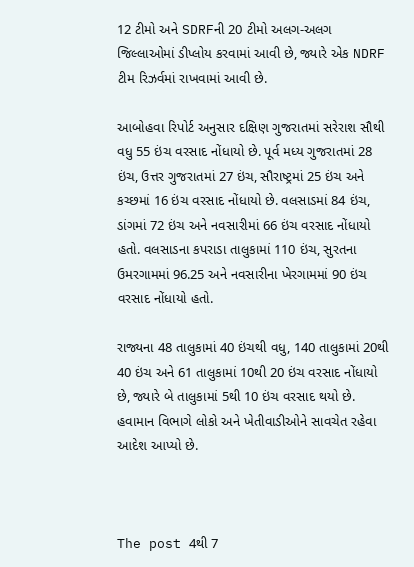12 ટીમો અને SDRFની 20 ટીમો અલગ-અલગ જિલ્લાઓમાં ડીપ્લોય કરવામાં આવી છે, જ્યારે એક NDRF ટીમ રિઝર્વમાં રાખવામાં આવી છે.

આબોહવા રિપોર્ટ અનુસાર દક્ષિણ ગુજરાતમાં સરેરાશ સૌથી વધુ 55 ઇંચ વરસાદ નોંધાયો છે. પૂર્વ મધ્ય ગુજરાતમાં 28 ઇંચ, ઉત્તર ગુજરાતમાં 27 ઇંચ, સૌરાષ્ટ્રમાં 25 ઇંચ અને કચ્છમાં 16 ઇંચ વરસાદ નોંધાયો છે. વલસાડમાં 84 ઇંચ, ડાંગમાં 72 ઇંચ અને નવસારીમાં 66 ઇંચ વરસાદ નોંધાયો હતો. વલસાડના કપરાડા તાલુકામાં 110 ઇંચ, સુરતના ઉમરગામમાં 96.25 અને નવસારીના ખેરગામમાં 90 ઇંચ વરસાદ નોંધાયો હતો.

રાજ્યના 48 તાલુકામાં 40 ઇંચથી વધુ, 140 તાલુકામાં 20થી 40 ઇંચ અને 61 તાલુકામાં 10થી 20 ઇંચ વરસાદ નોંધાયો છે, જ્યારે બે તાલુકામાં 5થી 10 ઇંચ વરસાદ થયો છે. હવામાન વિભાગે લોકો અને ખેતીવાડીઓને સાવચેત રહેવા આદેશ આપ્યો છે.



The post 4થી 7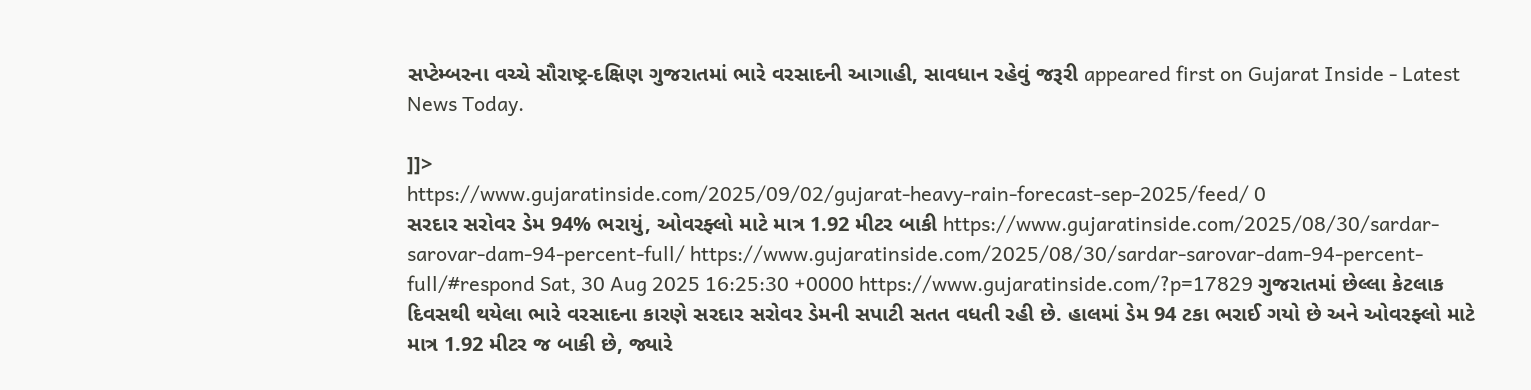સપ્ટેમ્બરના વચ્ચે સૌરાષ્ટ્ર-દક્ષિણ ગુજરાતમાં ભારે વરસાદની આગાહી, સાવધાન રહેવું જરૂરી appeared first on Gujarat Inside - Latest News Today.

]]>
https://www.gujaratinside.com/2025/09/02/gujarat-heavy-rain-forecast-sep-2025/feed/ 0
સરદાર સરોવર ડેમ 94% ભરાયું, ઓવરફ્લો માટે માત્ર 1.92 મીટર બાકી https://www.gujaratinside.com/2025/08/30/sardar-sarovar-dam-94-percent-full/ https://www.gujaratinside.com/2025/08/30/sardar-sarovar-dam-94-percent-full/#respond Sat, 30 Aug 2025 16:25:30 +0000 https://www.gujaratinside.com/?p=17829 ગુજરાતમાં છેલ્લા કેટલાક દિવસથી થયેલા ભારે વરસાદના કારણે સરદાર સરોવર ડેમની સપાટી સતત વધતી રહી છે. હાલમાં ડેમ 94 ટકા ભરાઈ ગયો છે અને ઓવરફ્લો માટે માત્ર 1.92 મીટર જ બાકી છે, જ્યારે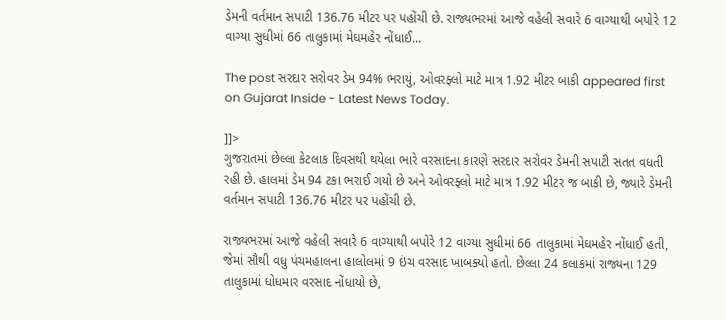ડેમની વર્તમાન સપાટી 136.76 મીટર પર પહોંચી છે. રાજ્યભરમાં આજે વહેલી સવારે 6 વાગ્યાથી બપોરે 12 વાગ્યા સુધીમાં 66 તાલુકામાં મેઘમહેર નોંધાઈ...

The post સરદાર સરોવર ડેમ 94% ભરાયું, ઓવરફ્લો માટે માત્ર 1.92 મીટર બાકી appeared first on Gujarat Inside - Latest News Today.

]]>
ગુજરાતમાં છેલ્લા કેટલાક દિવસથી થયેલા ભારે વરસાદના કારણે સરદાર સરોવર ડેમની સપાટી સતત વધતી રહી છે. હાલમાં ડેમ 94 ટકા ભરાઈ ગયો છે અને ઓવરફ્લો માટે માત્ર 1.92 મીટર જ બાકી છે, જ્યારે ડેમની વર્તમાન સપાટી 136.76 મીટર પર પહોંચી છે.

રાજ્યભરમાં આજે વહેલી સવારે 6 વાગ્યાથી બપોરે 12 વાગ્યા સુધીમાં 66 તાલુકામાં મેઘમહેર નોંધાઈ હતી, જેમાં સૌથી વધુ પંચમહાલના હાલોલમાં 9 ઇંચ વરસાદ ખાબક્યો હતો. છેલ્લા 24 કલાકમાં રાજ્યના 129 તાલુકામાં ધોધમાર વરસાદ નોંધાયો છે,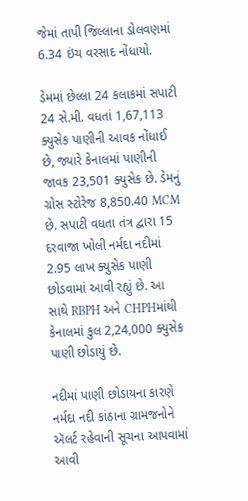જેમાં તાપી જિલ્લાના ડોલવણમાં 6.34 ઇંચ વરસાદ નોંધાયો.

ડેમમાં છેલ્લા 24 કલાકમાં સપાટી 24 સે.મી. વધતાં 1,67,113 ક્યુસેક પાણીની આવક નોંધાઈ છે, જ્યારે કેનાલમાં પાણીની જાવક 23,501 ક્યુસેક છે. ડેમનું ગ્રોસ સ્ટોરેજ 8,850.40 MCM છે. સપાટી વધતા તંત્ર દ્વારા 15 દરવાજા ખોલી નર્મદા નદીમાં 2.95 લાખ ક્યુસેક પાણી છોડવામાં આવી રહ્યું છે. આ સાથે RBPH અને CHPHમાંથી કેનાલમાં કુલ 2,24,000 ક્યુસેક પાણી છોડાયું છે.

નદીમાં પાણી છોડાયના કારણે નર્મદા નદી કાંઠાના ગ્રામજનોને ઍલર્ટ રહેવાની સૂચના આપવામાં આવી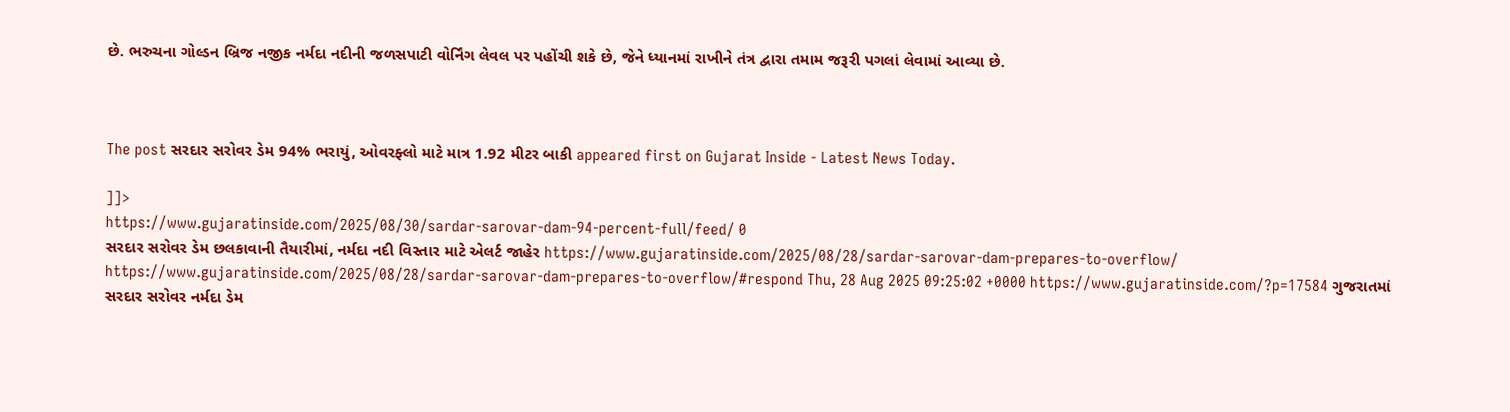છે. ભરુચના ગોલ્ડન બ્રિજ નજીક નર્મદા નદીની જળસપાટી વોર્નિંગ લેવલ પર પહોંચી શકે છે, જેને ધ્યાનમાં રાખીને તંત્ર દ્વારા તમામ જરૂરી પગલાં લેવામાં આવ્યા છે.



The post સરદાર સરોવર ડેમ 94% ભરાયું, ઓવરફ્લો માટે માત્ર 1.92 મીટર બાકી appeared first on Gujarat Inside - Latest News Today.

]]>
https://www.gujaratinside.com/2025/08/30/sardar-sarovar-dam-94-percent-full/feed/ 0
સરદાર સરોવર ડેમ છલકાવાની તૈયારીમાં, નર્મદા નદી વિસ્તાર માટે એલર્ટ જાહેર https://www.gujaratinside.com/2025/08/28/sardar-sarovar-dam-prepares-to-overflow/ https://www.gujaratinside.com/2025/08/28/sardar-sarovar-dam-prepares-to-overflow/#respond Thu, 28 Aug 2025 09:25:02 +0000 https://www.gujaratinside.com/?p=17584 ગુજરાતમાં સરદાર સરોવર નર્મદા ડેમ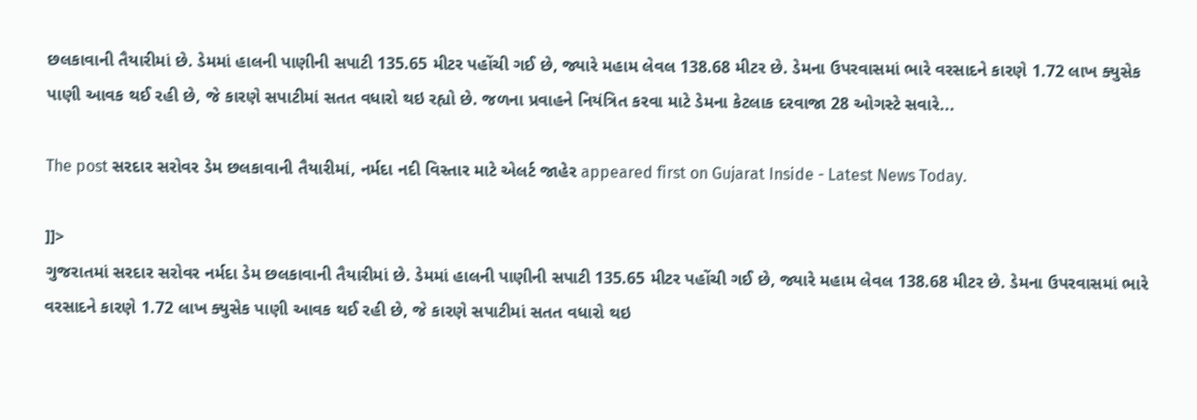છલકાવાની તૈયારીમાં છે. ડેમમાં હાલની પાણીની સપાટી 135.65 મીટર પહોંચી ગઈ છે, જ્યારે મહામ લેવલ 138.68 મીટર છે. ડેમના ઉપરવાસમાં ભારે વરસાદને કારણે 1.72 લાખ ક્યુસેક પાણી આવક થઈ રહી છે, જે કારણે સપાટીમાં સતત વધારો થઇ રહ્યો છે. જળના પ્રવાહને નિયંત્રિત કરવા માટે ડેમના કેટલાક દરવાજા 28 ઓગસ્ટે સવારે...

The post સરદાર સરોવર ડેમ છલકાવાની તૈયારીમાં, નર્મદા નદી વિસ્તાર માટે એલર્ટ જાહેર appeared first on Gujarat Inside - Latest News Today.

]]>
ગુજરાતમાં સરદાર સરોવર નર્મદા ડેમ છલકાવાની તૈયારીમાં છે. ડેમમાં હાલની પાણીની સપાટી 135.65 મીટર પહોંચી ગઈ છે, જ્યારે મહામ લેવલ 138.68 મીટર છે. ડેમના ઉપરવાસમાં ભારે વરસાદને કારણે 1.72 લાખ ક્યુસેક પાણી આવક થઈ રહી છે, જે કારણે સપાટીમાં સતત વધારો થઇ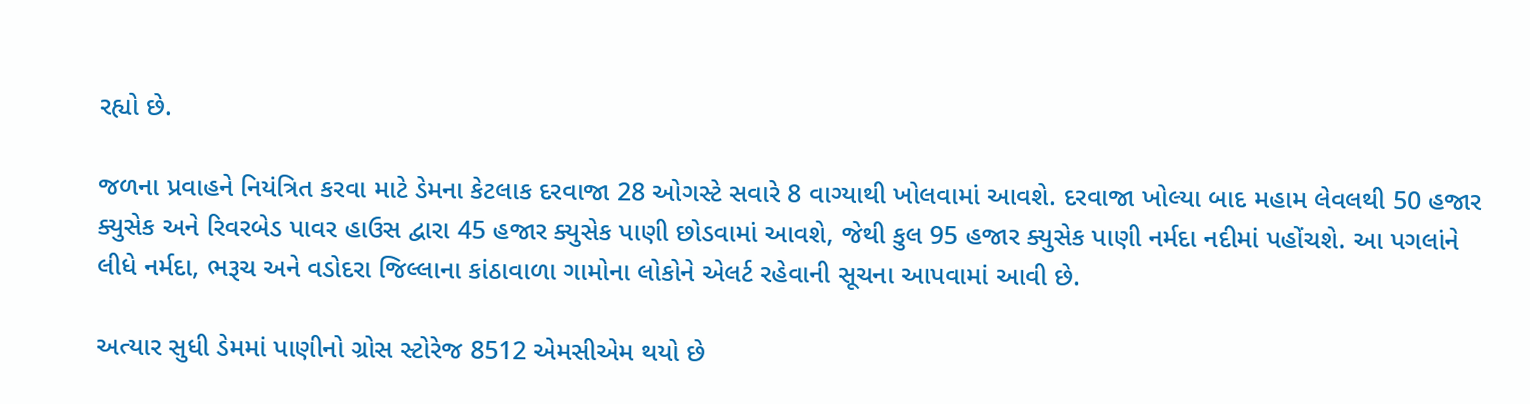રહ્યો છે.

જળના પ્રવાહને નિયંત્રિત કરવા માટે ડેમના કેટલાક દરવાજા 28 ઓગસ્ટે સવારે 8 વાગ્યાથી ખોલવામાં આવશે. દરવાજા ખોલ્યા બાદ મહામ લેવલથી 50 હજાર ક્યુસેક અને રિવરબેડ પાવર હાઉસ દ્વારા 45 હજાર ક્યુસેક પાણી છોડવામાં આવશે, જેથી કુલ 95 હજાર ક્યુસેક પાણી નર્મદા નદીમાં પહોંચશે. આ પગલાંને લીધે નર્મદા, ભરૂચ અને વડોદરા જિલ્લાના કાંઠાવાળા ગામોના લોકોને એલર્ટ રહેવાની સૂચના આપવામાં આવી છે.

અત્યાર સુધી ડેમમાં પાણીનો ગ્રોસ સ્ટોરેજ 8512 એમસીએમ થયો છે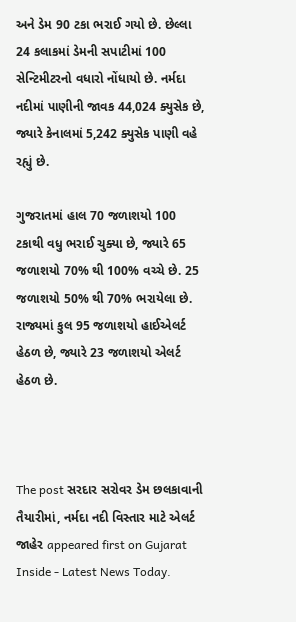અને ડેમ 90 ટકા ભરાઈ ગયો છે. છેલ્લા 24 કલાકમાં ડેમની સપાટીમાં 100 સેન્ટિમીટરનો વધારો નોંધાયો છે. નર્મદા નદીમાં પાણીની જાવક 44,024 ક્યુસેક છે, જ્યારે કેનાલમાં 5,242 ક્યુસેક પાણી વહે રહ્યું છે.

ગુજરાતમાં હાલ 70 જળાશયો 100 ટકાથી વધુ ભરાઈ ચુક્યા છે, જ્યારે 65 જળાશયો 70% થી 100% વચ્ચે છે. 25 જળાશયો 50% થી 70% ભરાયેલા છે. રાજ્યમાં કુલ 95 જળાશયો હાઈએલર્ટ હેઠળ છે, જ્યારે 23 જળાશયો એલર્ટ હેઠળ છે.



The post સરદાર સરોવર ડેમ છલકાવાની તૈયારીમાં, નર્મદા નદી વિસ્તાર માટે એલર્ટ જાહેર appeared first on Gujarat Inside - Latest News Today.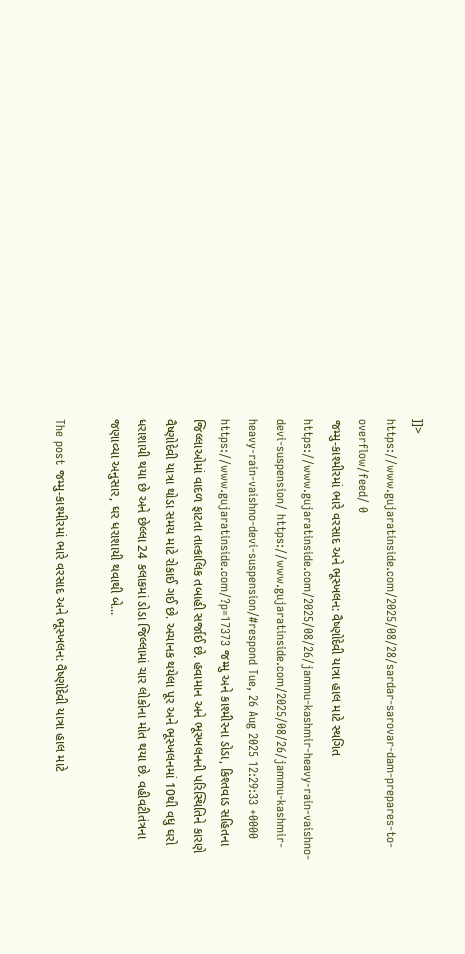]]>
https://www.gujaratinside.com/2025/08/28/sardar-sarovar-dam-prepares-to-overflow/feed/ 0
જમ્મુ-કાશ્મીરમાં ભારે વરસાદ અને ભૂસ્ખલન: વૈષ્ણોદેવી યાત્રા હાલ માટે સ્થગિત https://www.gujaratinside.com/2025/08/26/jammu-kashmir-heavy-rain-vaishno-devi-suspension/ https://www.gujaratinside.com/2025/08/26/jammu-kashmir-heavy-rain-vaishno-devi-suspension/#respond Tue, 26 Aug 2025 12:29:33 +0000 https://www.gujaratinside.com/?p=17373 જમ્મુ અને કાશ્મીરના ડોડા, કિશ્તવાડ સહિતના જિલ્લાઓમાં વાદળ ફાટતા તાત્કાલિક તબાહી સર્જાઈ છે. હવામાન અને ભૂસ્ખલનની પરિસ્થિતિને કારણે વૈષ્ણોદેવી યાત્રા થોડા સમય માટે રોકાઈ ગઈ છે. અચાનક થયેલા પૂર અને ભૂસ્ખલનમાં 10થી વધુ ઘરો ધરાશાયી થયા છે અને છેલ્લા 24 કલાકમાં ડોડા જિલ્લામાં ચાર લોકોના મોત થયા છે. વહીવટીતંત્રના જણાવ્યા અનુસાર, ઘર ધરાશાયી થવાથી બે...

The post જમ્મુ-કાશ્મીરમાં ભારે વરસાદ અને ભૂસ્ખલન: વૈષ્ણોદેવી યાત્રા હાલ માટે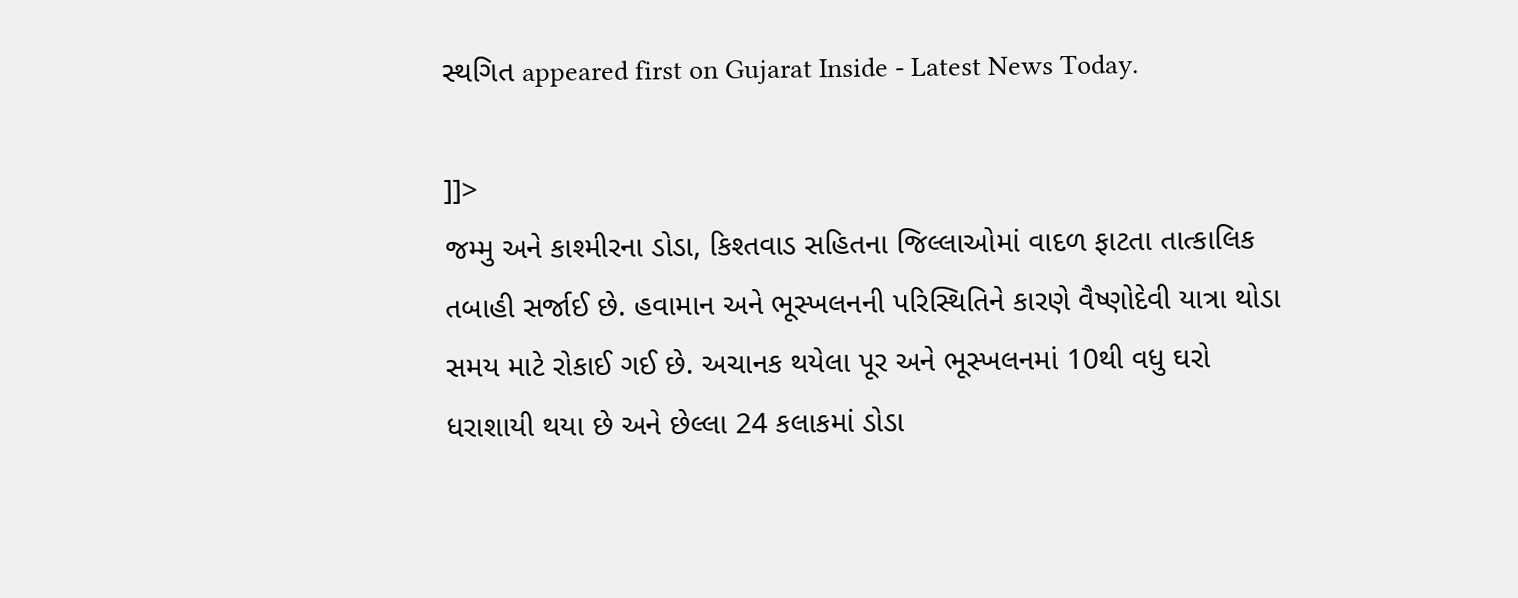સ્થગિત appeared first on Gujarat Inside - Latest News Today.

]]>
જમ્મુ અને કાશ્મીરના ડોડા, કિશ્તવાડ સહિતના જિલ્લાઓમાં વાદળ ફાટતા તાત્કાલિક તબાહી સર્જાઈ છે. હવામાન અને ભૂસ્ખલનની પરિસ્થિતિને કારણે વૈષ્ણોદેવી યાત્રા થોડા સમય માટે રોકાઈ ગઈ છે. અચાનક થયેલા પૂર અને ભૂસ્ખલનમાં 10થી વધુ ઘરો ધરાશાયી થયા છે અને છેલ્લા 24 કલાકમાં ડોડા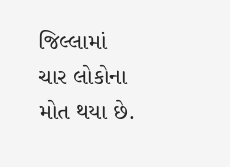જિલ્લામાં ચાર લોકોના મોત થયા છે.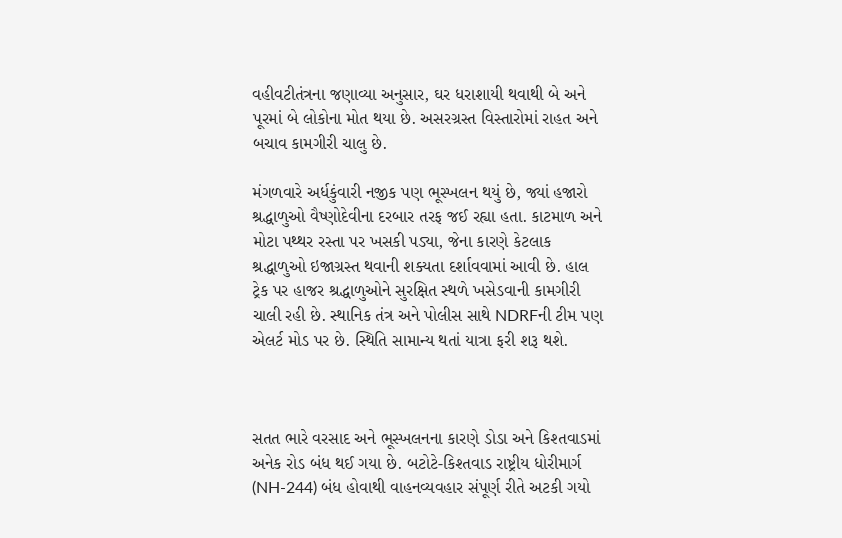વહીવટીતંત્રના જણાવ્યા અનુસાર, ઘર ધરાશાયી થવાથી બે અને પૂરમાં બે લોકોના મોત થયા છે. અસરગ્રસ્ત વિસ્તારોમાં રાહત અને બચાવ કામગીરી ચાલુ છે.

મંગળવારે અર્ધકુંવારી નજીક પણ ભૂસ્ખલન થયું છે, જ્યાં હજારો શ્રદ્ધાળુઓ વૈષ્ણોદેવીના દરબાર તરફ જઈ રહ્યા હતા. કાટમાળ અને મોટા પથ્થર રસ્તા પર ખસકી પડ્યા, જેના કારણે કેટલાક શ્રદ્ધાળુઓ ઇજાગ્રસ્ત થવાની શક્યતા દર્શાવવામાં આવી છે. હાલ ટ્રેક પર હાજર શ્રદ્ધાળુઓને સુરક્ષિત સ્થળે ખસેડવાની કામગીરી ચાલી રહી છે. સ્થાનિક તંત્ર અને પોલીસ સાથે NDRFની ટીમ પણ એલર્ટ મોડ પર છે. સ્થિતિ સામાન્ય થતાં યાત્રા ફરી શરૂ થશે.



સતત ભારે વરસાદ અને ભૂસ્ખલનના કારણે ડોડા અને કિશ્તવાડમાં અનેક રોડ બંધ થઈ ગયા છે. બટોટે-કિશ્તવાડ રાષ્ટ્રીય ધોરીમાર્ગ (NH-244) બંધ હોવાથી વાહનવ્યવહાર સંપૂર્ણ રીતે અટકી ગયો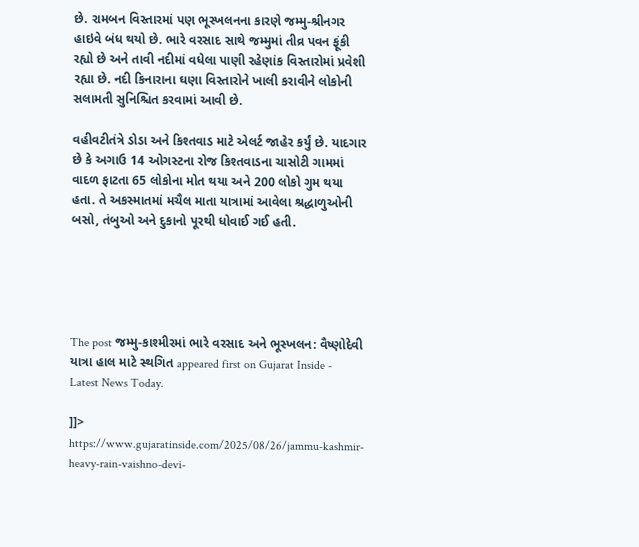છે. રામબન વિસ્તારમાં પણ ભૂસ્ખલનના કારણે જમ્મુ-શ્રીનગર હાઇવે બંધ થયો છે. ભારે વરસાદ સાથે જમ્મુમાં તીવ્ર પવન ફૂંકી રહ્યો છે અને તાવી નદીમાં વધેલા પાણી રહેણાંક વિસ્તારોમાં પ્રવેશી રહ્યા છે. નદી કિનારાના ઘણા વિસ્તારોને ખાલી કરાવીને લોકોની સલામતી સુનિશ્ચિત કરવામાં આવી છે.

વહીવટીતંત્રે ડોડા અને કિશ્તવાડ માટે એલર્ટ જાહેર કર્યું છે. યાદગાર છે કે અગાઉ 14 ઓગસ્ટના રોજ કિશ્તવાડના ચાસોટી ગામમાં વાદળ ફાટતા 65 લોકોના મોત થયા અને 200 લોકો ગુમ થયા હતા. તે અકસ્માતમાં મચૈલ માતા યાત્રામાં આવેલા શ્રદ્ધાળુઓની બસો, તંબુઓ અને દુકાનો પૂરથી ધોવાઈ ગઈ હતી.





The post જમ્મુ-કાશ્મીરમાં ભારે વરસાદ અને ભૂસ્ખલન: વૈષ્ણોદેવી યાત્રા હાલ માટે સ્થગિત appeared first on Gujarat Inside - Latest News Today.

]]>
https://www.gujaratinside.com/2025/08/26/jammu-kashmir-heavy-rain-vaishno-devi-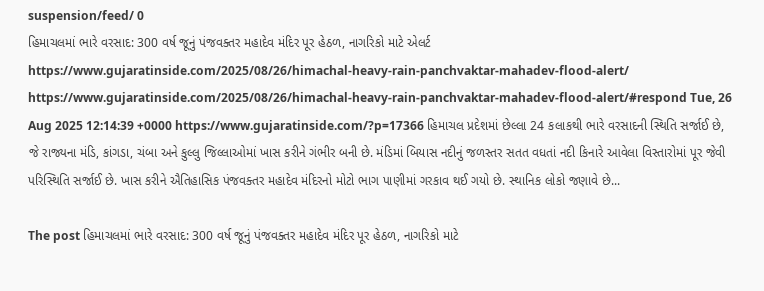suspension/feed/ 0
હિમાચલમાં ભારે વરસાદ: 300 વર્ષ જૂનું પંજવક્તર મહાદેવ મંદિર પૂર હેઠળ, નાગરિકો માટે એલર્ટ https://www.gujaratinside.com/2025/08/26/himachal-heavy-rain-panchvaktar-mahadev-flood-alert/ https://www.gujaratinside.com/2025/08/26/himachal-heavy-rain-panchvaktar-mahadev-flood-alert/#respond Tue, 26 Aug 2025 12:14:39 +0000 https://www.gujaratinside.com/?p=17366 હિમાચલ પ્રદેશમાં છેલ્લા 24 કલાકથી ભારે વરસાદની સ્થિતિ સર્જાઈ છે, જે રાજ્યના મંડિ, કાંગડા, ચંબા અને કુલ્લુ જિલ્લાઓમાં ખાસ કરીને ગંભીર બની છે. મંડિમાં બિયાસ નદીનું જળસ્તર સતત વધતાં નદી કિનારે આવેલા વિસ્તારોમાં પૂર જેવી પરિસ્થિતિ સર્જાઈ છે. ખાસ કરીને ઐતિહાસિક પંજવક્તર મહાદેવ મંદિરનો મોટો ભાગ પાણીમાં ગરકાવ થઈ ગયો છે. સ્થાનિક લોકો જણાવે છે...

The post હિમાચલમાં ભારે વરસાદ: 300 વર્ષ જૂનું પંજવક્તર મહાદેવ મંદિર પૂર હેઠળ, નાગરિકો માટે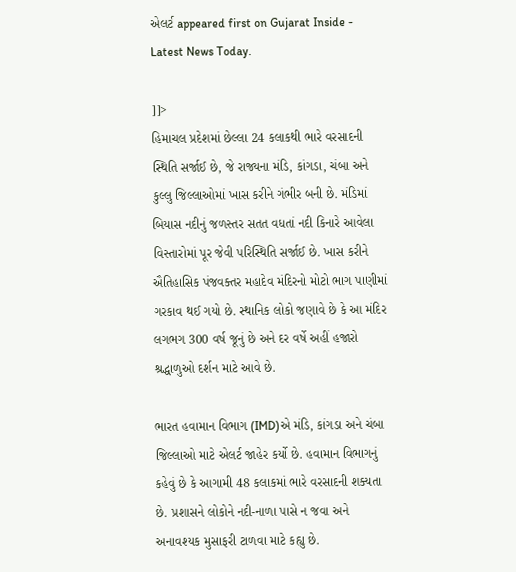એલર્ટ appeared first on Gujarat Inside - Latest News Today.

]]>
હિમાચલ પ્રદેશમાં છેલ્લા 24 કલાકથી ભારે વરસાદની સ્થિતિ સર્જાઈ છે, જે રાજ્યના મંડિ, કાંગડા, ચંબા અને કુલ્લુ જિલ્લાઓમાં ખાસ કરીને ગંભીર બની છે. મંડિમાં બિયાસ નદીનું જળસ્તર સતત વધતાં નદી કિનારે આવેલા વિસ્તારોમાં પૂર જેવી પરિસ્થિતિ સર્જાઈ છે. ખાસ કરીને ઐતિહાસિક પંજવક્તર મહાદેવ મંદિરનો મોટો ભાગ પાણીમાં ગરકાવ થઈ ગયો છે. સ્થાનિક લોકો જણાવે છે કે આ મંદિર લગભગ 300 વર્ષ જૂનું છે અને દર વર્ષે અહીં હજારો શ્રદ્ધાળુઓ દર્શન માટે આવે છે.

ભારત હવામાન વિભાગ (IMD)એ મંડિ, કાંગડા અને ચંબા જિલ્લાઓ માટે એલર્ટ જાહેર કર્યો છે. હવામાન વિભાગનું કહેવું છે કે આગામી 48 કલાકમાં ભારે વરસાદની શક્યતા છે. પ્રશાસને લોકોને નદી-નાળા પાસે ન જવા અને અનાવશ્યક મુસાફરી ટાળવા માટે કહ્યુ છે.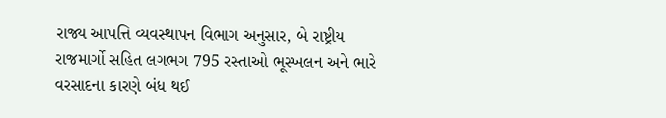રાજ્ય આપત્તિ વ્યવસ્થાપન વિભાગ અનુસાર, બે રાષ્ટ્રીય રાજમાર્ગો સહિત લગભગ 795 રસ્તાઓ ભૂસ્ખલન અને ભારે વરસાદના કારણે બંધ થઈ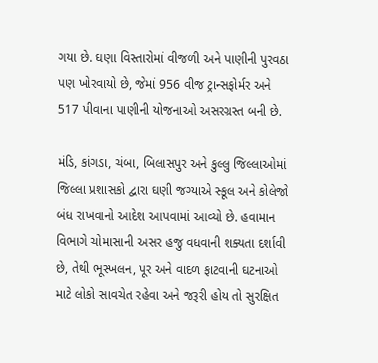ગયા છે. ઘણા વિસ્તારોમાં વીજળી અને પાણીની પુરવઠા પણ ખોરવાયો છે, જેમાં 956 વીજ ટ્રાન્સફોર્મર અને 517 પીવાના પાણીની યોજનાઓ અસરગ્રસ્ત બની છે.

મંડિ, કાંગડા, ચંબા, બિલાસપુર અને કુલ્લુ જિલ્લાઓમાં જિલ્લા પ્રશાસકો દ્વારા ઘણી જગ્યાએ સ્કૂલ અને કોલેજો બંધ રાખવાનો આદેશ આપવામાં આવ્યો છે. હવામાન વિભાગે ચોમાસાની અસર હજુ વધવાની શક્યતા દર્શાવી છે, તેથી ભૂસ્ખલન, પૂર અને વાદળ ફાટવાની ઘટનાઓ માટે લોકો સાવચેત રહેવા અને જરૂરી હોય તો સુરક્ષિત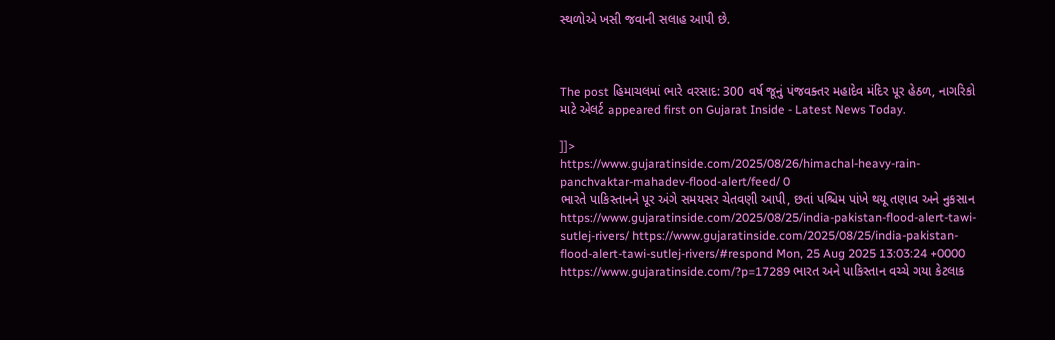સ્થળોએ ખસી જવાની સલાહ આપી છે.



The post હિમાચલમાં ભારે વરસાદ: 300 વર્ષ જૂનું પંજવક્તર મહાદેવ મંદિર પૂર હેઠળ, નાગરિકો માટે એલર્ટ appeared first on Gujarat Inside - Latest News Today.

]]>
https://www.gujaratinside.com/2025/08/26/himachal-heavy-rain-panchvaktar-mahadev-flood-alert/feed/ 0
ભારતે પાકિસ્તાનને પૂર અંગે સમયસર ચેતવણી આપી, છતાં પશ્ચિમ પાંખે થયૂ તણાવ અને નુકસાન https://www.gujaratinside.com/2025/08/25/india-pakistan-flood-alert-tawi-sutlej-rivers/ https://www.gujaratinside.com/2025/08/25/india-pakistan-flood-alert-tawi-sutlej-rivers/#respond Mon, 25 Aug 2025 13:03:24 +0000 https://www.gujaratinside.com/?p=17289 ભારત અને પાકિસ્તાન વચ્ચે ગયા કેટલાક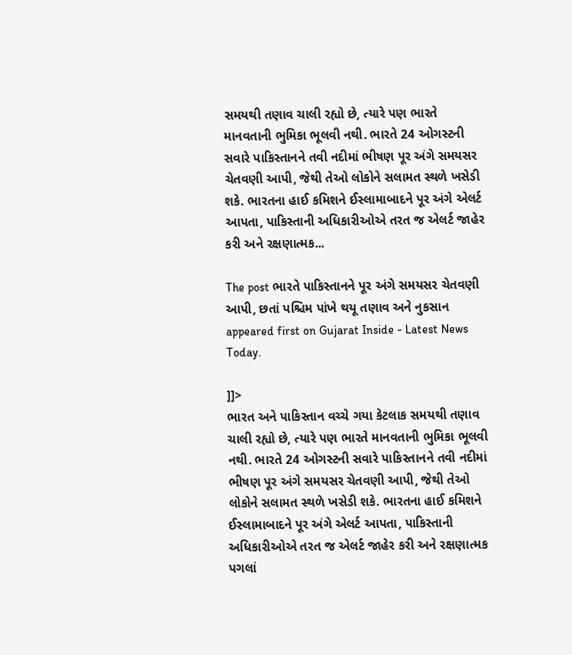સમયથી તણાવ ચાલી રહ્યો છે, ત્યારે પણ ભારતે માનવતાની ભુમિકા ભૂલવી નથી. ભારતે 24 ઓગસ્ટની સવારે પાકિસ્તાનને તવી નદીમાં ભીષણ પૂર અંગે સમયસર ચેતવણી આપી, જેથી તેઓ લોકોને સલામત સ્થળે ખસેડી શકે. ભારતના હાઈ કમિશને ઈસ્લામાબાદને પૂર અંગે એલર્ટ આપતા, પાકિસ્તાની અધિકારીઓએ તરત જ એલર્ટ જાહેર કરી અને રક્ષણાત્મક...

The post ભારતે પાકિસ્તાનને પૂર અંગે સમયસર ચેતવણી આપી, છતાં પશ્ચિમ પાંખે થયૂ તણાવ અને નુકસાન appeared first on Gujarat Inside - Latest News Today.

]]>
ભારત અને પાકિસ્તાન વચ્ચે ગયા કેટલાક સમયથી તણાવ ચાલી રહ્યો છે, ત્યારે પણ ભારતે માનવતાની ભુમિકા ભૂલવી નથી. ભારતે 24 ઓગસ્ટની સવારે પાકિસ્તાનને તવી નદીમાં ભીષણ પૂર અંગે સમયસર ચેતવણી આપી, જેથી તેઓ લોકોને સલામત સ્થળે ખસેડી શકે. ભારતના હાઈ કમિશને ઈસ્લામાબાદને પૂર અંગે એલર્ટ આપતા, પાકિસ્તાની અધિકારીઓએ તરત જ એલર્ટ જાહેર કરી અને રક્ષણાત્મક પગલાં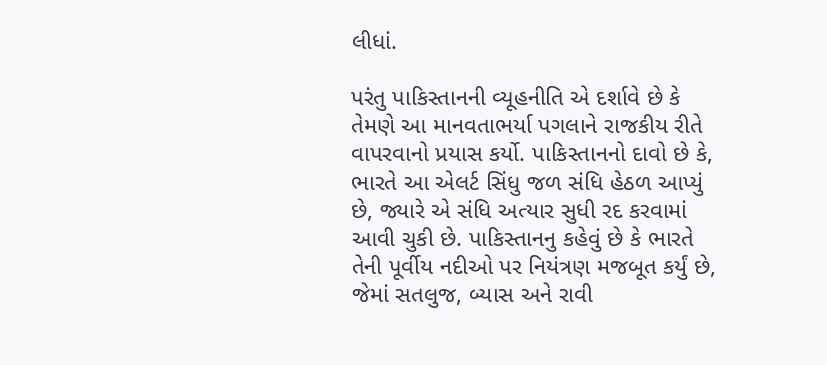લીધાં.

પરંતુ પાકિસ્તાનની વ્યૂહનીતિ એ દર્શાવે છે કે તેમણે આ માનવતાભર્યા પગલાને રાજકીય રીતે વાપરવાનો પ્રયાસ કર્યો. પાકિસ્તાનનો દાવો છે કે, ભારતે આ એલર્ટ સિંધુ જળ સંધિ હેઠળ આપ્યું છે, જ્યારે એ સંધિ અત્યાર સુધી રદ કરવામાં આવી ચુકી છે. પાકિસ્તાનનુ કહેવું છે કે ભારતે તેની પૂર્વીય નદીઓ પર નિયંત્રણ મજબૂત કર્યું છે, જેમાં સતલુજ, બ્યાસ અને રાવી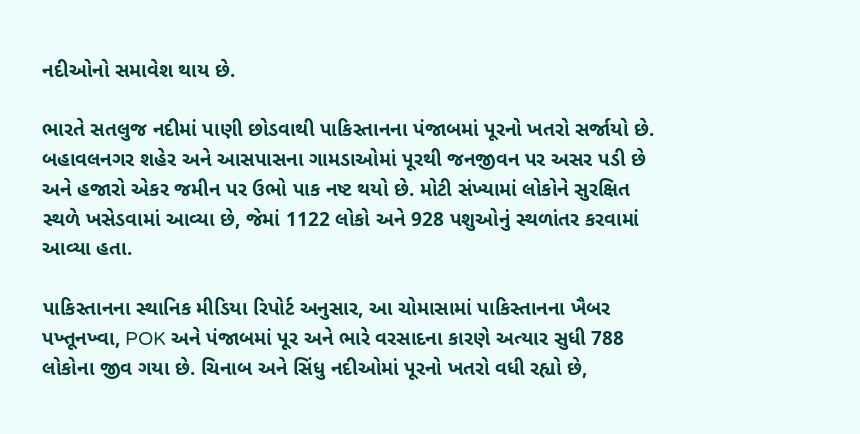નદીઓનો સમાવેશ થાય છે.

ભારતે સતલુજ નદીમાં પાણી છોડવાથી પાકિસ્તાનના પંજાબમાં પૂરનો ખતરો સર્જાયો છે. બહાવલનગર શહેર અને આસપાસના ગામડાઓમાં પૂરથી જનજીવન પર અસર પડી છે અને હજારો એકર જમીન પર ઉભો પાક નષ્ટ થયો છે. મોટી સંખ્યામાં લોકોને સુરક્ષિત સ્થળે ખસેડવામાં આવ્યા છે, જેમાં 1122 લોકો અને 928 પશુઓનું સ્થળાંતર કરવામાં આવ્યા હતા.

પાકિસ્તાનના સ્થાનિક મીડિયા રિપોર્ટ અનુસાર, આ ચોમાસામાં પાકિસ્તાનના ખૈબર પખ્તૂનખ્વા, POK અને પંજાબમાં પૂર અને ભારે વરસાદના કારણે અત્યાર સુધી 788 લોકોના જીવ ગયા છે. ચિનાબ અને સિંધુ નદીઓમાં પૂરનો ખતરો વધી રહ્યો છે,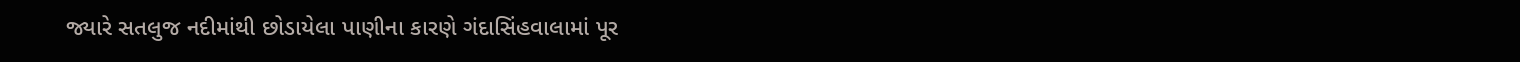જ્યારે સતલુજ નદીમાંથી છોડાયેલા પાણીના કારણે ગંદાસિંહવાલામાં પૂર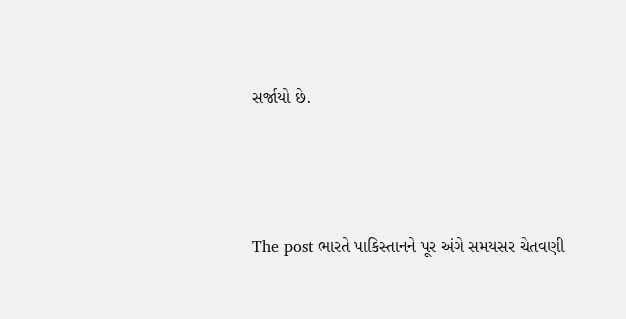સર્જાયો છે.



The post ભારતે પાકિસ્તાનને પૂર અંગે સમયસર ચેતવણી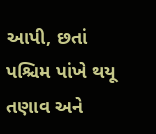આપી, છતાં પશ્ચિમ પાંખે થયૂ તણાવ અને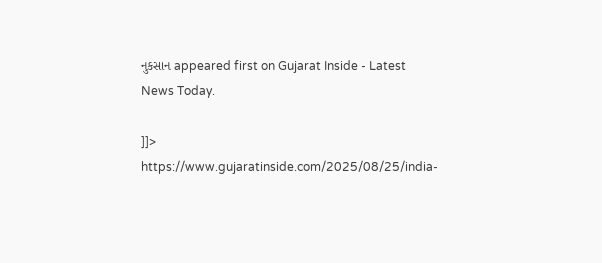નુકસાન appeared first on Gujarat Inside - Latest News Today.

]]>
https://www.gujaratinside.com/2025/08/25/india-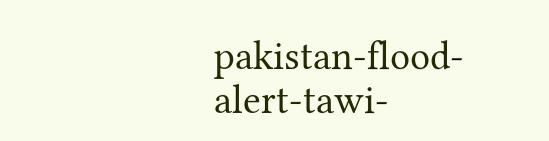pakistan-flood-alert-tawi-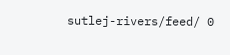sutlej-rivers/feed/ 0